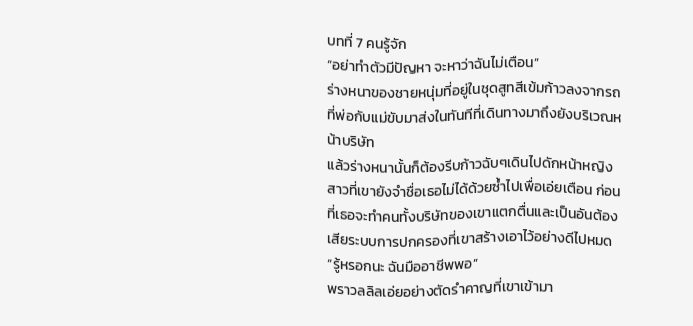บทที่ 7 คนรู้จัก
“อย่าทำตัวมีปัญหา จะหาว่าฉันไม่เตือน”
ร่างหนาของชายหนุ่มที่อยู่ในชุดสูทสีเข้มก้าวลงจากรถที่พ่อกับแม่ขับมาส่งในทันทีที่เดินทางมาถึงยังบริเวณหน้าบริษัท
แล้วร่างหนานั้นก็ต้องรีบก้าวฉับๆเดินไปดักหน้าหญิงสาวที่เขายังจำชื่อเธอไม่ได้ด้วยซ้ำไปเพื่อเอ่ยเตือน ก่อนที่เธอจะทำคนทั้งบริษัทของเขาแตกตื่นและเป็นอันต้องเสียระบบการปกครองที่เขาสร้างเอาไว้อย่างดีไปหมด
“รู้หรอกนะ ฉันมืออาชีพพอ”
พราวลลิลเอ่ยอย่างตัดรำคาญที่เขาเข้ามา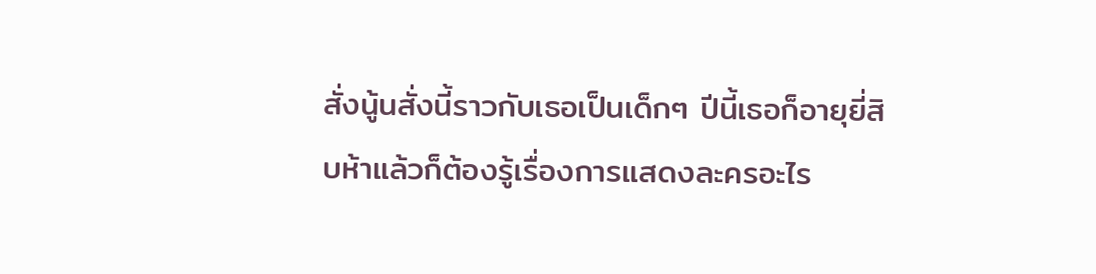สั่งนู้นสั่งนี้ราวกับเธอเป็นเด็กๆ ปีนี้เธอก็อายุยี่สิบห้าแล้วก็ต้องรู้เรื่องการแสดงละครอะไร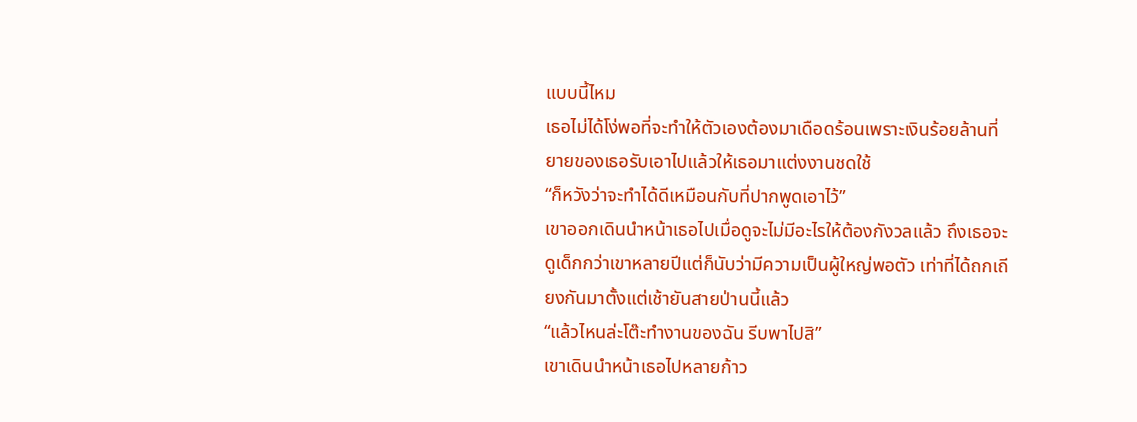แบบนี้ไหม
เธอไม่ได้โง่พอที่จะทำให้ตัวเองต้องมาเดือดร้อนเพราะเงินร้อยล้านที่ยายของเธอรับเอาไปแล้วให้เธอมาแต่งงานชดใช้
“ก็หวังว่าจะทำได้ดีเหมือนกับที่ปากพูดเอาไว้”
เขาออกเดินนำหน้าเธอไปเมื่อดูจะไม่มีอะไรให้ต้องกังวลแล้ว ถึงเธอจะดูเด็กกว่าเขาหลายปีแต่ก็นับว่ามีความเป็นผู้ใหญ่พอตัว เท่าที่ได้ถกเถียงกันมาตั้งแต่เช้ายันสายป่านนี้แล้ว
“แล้วไหนล่ะโต๊ะทำงานของฉัน รีบพาไปสิ”
เขาเดินนำหน้าเธอไปหลายก้าว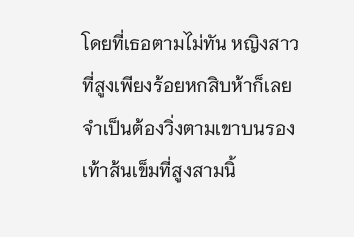โดยที่เธอตามไม่ทัน หญิงสาวที่สูงเพียงร้อยหกสิบห้าก็เลยจำเป็นต้องวิ่งตามเขาบนรองเท้าส้นเข็มที่สูงสามนิ้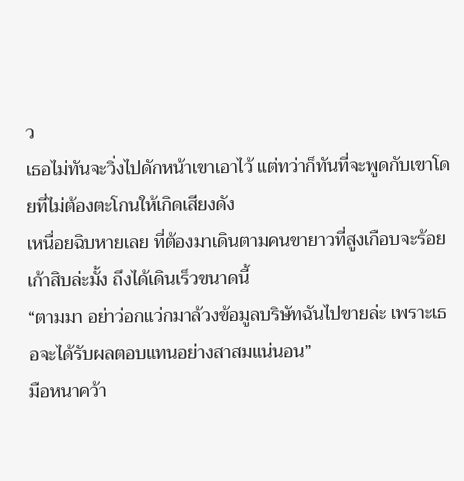ว
เธอไม่ทันจะวิ่งไปดักหน้าเขาเอาไว้ แต่ทว่าก็ทันที่จะพูดกับเขาโดยที่ไม่ต้องตะโกนให้เกิดเสียงดัง
เหนื่อยฉิบหายเลย ที่ต้องมาเดินตามคนขายาวที่สูงเกือบจะร้อยเก้าสิบล่ะมั้ง ถึงได้เดินเร็วขนาดนี้
“ตามมา อย่าว่อกแว่กมาล้วงข้อมูลบริษัทฉันไปขายล่ะ เพราะเธอจะได้รับผลตอบแทนอย่างสาสมแน่นอน”
มือหนาคว้า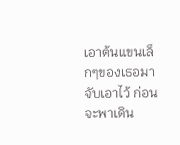เอาต้นแขนเล็กๆของเธอมาจับเอาไว้ ก่อนจะพาเดิน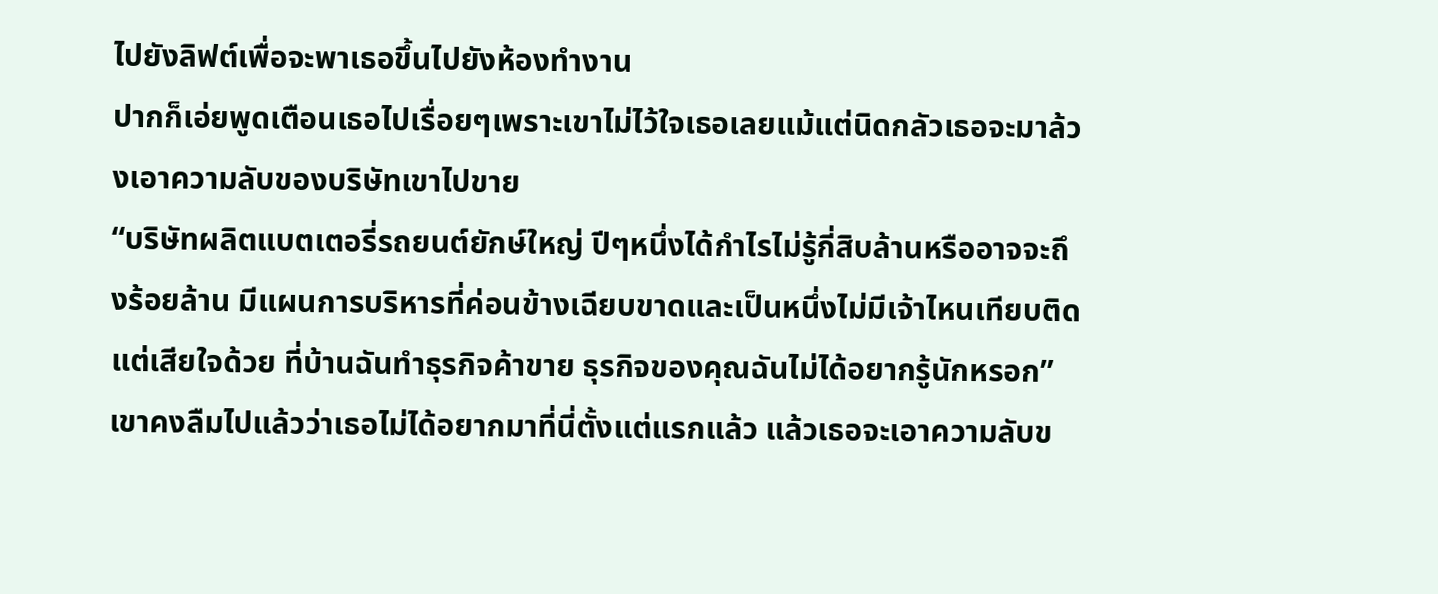ไปยังลิฟต์เพื่อจะพาเธอขึ้นไปยังห้องทำงาน
ปากก็เอ่ยพูดเตือนเธอไปเรื่อยๆเพราะเขาไม่ไว้ใจเธอเลยแม้แต่นิดกลัวเธอจะมาล้วงเอาความลับของบริษัทเขาไปขาย
“บริษัทผลิตแบตเตอรี่รถยนต์ยักษ์ใหญ่ ปีๆหนึ่งได้กำไรไม่รู้กี่สิบล้านหรืออาจจะถึงร้อยล้าน มีแผนการบริหารที่ค่อนข้างเฉียบขาดและเป็นหนึ่งไม่มีเจ้าไหนเทียบติด แต่เสียใจด้วย ที่บ้านฉันทำธุรกิจค้าขาย ธุรกิจของคุณฉันไม่ได้อยากรู้นักหรอก”
เขาคงลืมไปแล้วว่าเธอไม่ได้อยากมาที่นี่ตั้งแต่แรกแล้ว แล้วเธอจะเอาความลับข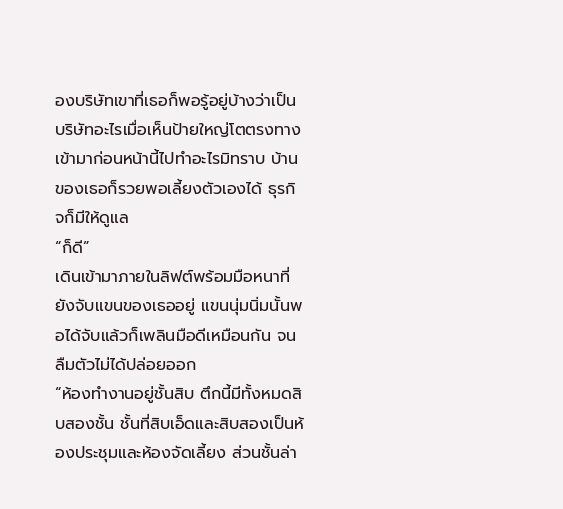องบริษัทเขาที่เธอก็พอรู้อยู่บ้างว่าเป็นบริษัทอะไรเมื่อเห็นป้ายใหญ่โตตรงทางเข้ามาก่อนหน้านี้ไปทำอะไรมิทราบ บ้านของเธอก็รวยพอเลี้ยงตัวเองได้ ธุรกิจก็มีให้ดูแล
“ก็ดี”
เดินเข้ามาภายในลิฟต์พร้อมมือหนาที่ยังจับแขนของเธออยู่ แขนนุ่มนิ่มนั้นพอได้จับแล้วก็เพลินมือดีเหมือนกัน จนลืมตัวไม่ได้ปล่อยออก
“ห้องทำงานอยู่ชั้นสิบ ตึกนี้มีทั้งหมดสิบสองชั้น ชั้นที่สิบเอ็ดและสิบสองเป็นห้องประชุมและห้องจัดเลี้ยง ส่วนชั้นล่า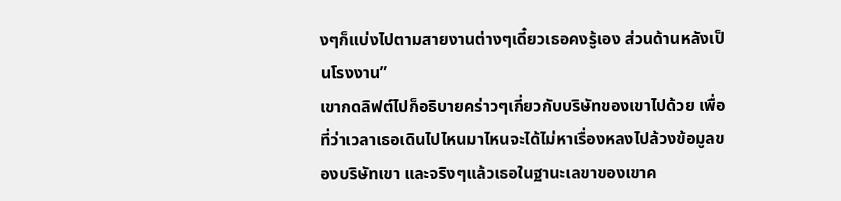งๆก็แบ่งไปตามสายงานต่างๆเดี๋ยวเธอคงรู้เอง ส่วนด้านหลังเป็นโรงงาน”
เขากดลิฟต์ไปก็อธิบายคร่าวๆเกี่ยวกับบริษัทของเขาไปด้วย เพื่อที่ว่าเวลาเธอเดินไปไหนมาไหนจะได้ไม่หาเรื่องหลงไปล้วงข้อมูลของบริษัทเขา และจริงๆแล้วเธอในฐานะเลขาของเขาค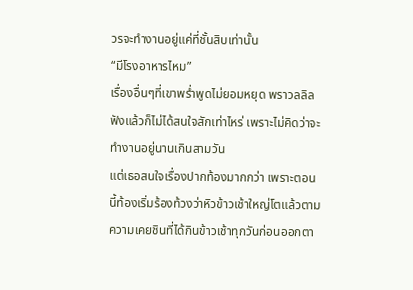วรจะทำงานอยู่แค่ที่ชั้นสิบเท่านั้น
“มีโรงอาหารไหม”
เรื่องอื่นๆที่เขาพร่ำพูดไม่ยอมหยุด พราวลลิลฟังแล้วก็ไม่ได้สนใจสักเท่าไหร่ เพราะไม่คิดว่าจะทำงานอยู่นานเกินสามวัน
แต่เธอสนใจเรื่องปากท้องมากกว่า เพราะตอนนี้ท้องเริ่มร้องท้วงว่าหิวข้าวเช้าใหญ่โตแล้วตามความเคยชินที่ได้กินข้าวเช้าทุกวันก่อนออกตา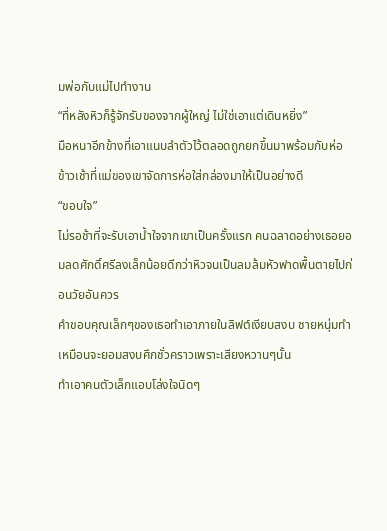มพ่อกับแม่ไปทำงาน
“ที่หลังหิวก็รู้จักรับของจากผู้ใหญ่ ไม่ใช่เอาแต่เดินหยิ่ง”
มือหนาอีกข้างที่เอาแนบลำตัวไว้ตลอดถูกยกขึ้นมาพร้อมกับห่อข้าวเช้าที่แม่ของเขาจัดการห่อใส่กล่องมาให้เป็นอย่างดี
“ขอบใจ”
ไม่รอช้าที่จะรับเอาน้ำใจจากเขาเป็นครั้งแรก คนฉลาดอย่างเธอยอมลดศักดิ์ศรีลงเล็กน้อยดีกว่าหิวจนเป็นลมล้มหัวฟาดพื้นตายไปก่อนวัยอันควร
คำขอบคุณเล็กๆของเธอทำเอาภายในลิฟต์เงียบสงบ ชายหนุ่มทำเหมือนจะยอมสงบศึกชั่วคราวเพราะเสียงหวานๆนั้น
ทำเอาคนตัวเล็กแอบโล่งใจนิดๆ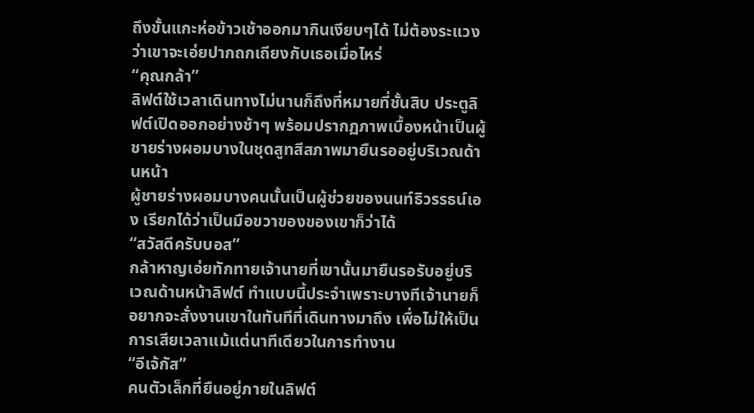ถึงขั้นแกะห่อข้าวเช้าออกมากินเงียบๆได้ ไม่ต้องระแวงว่าเขาจะเอ่ยปากถกเถียงกับเธอเมื่อไหร่
“คุณกล้า”
ลิฟต์ใช้เวลาเดินทางไม่นานก็ถึงที่หมายที่ชั้นสิบ ประตูลิฟต์เปิดออกอย่างช้าๆ พร้อมปรากฏภาพเบื้องหน้าเป็นผู้ชายร่างผอมบางในชุดสูทสีสภาพมายืนรออยู่บริเวณด้านหน้า
ผู้ชายร่างผอมบางคนนั้นเป็นผู้ช่วยของนนท์ธิวรรธน์เอง เรียกได้ว่าเป็นมือขวาของของเขาก็ว่าได้
“สวัสดีครับบอส”
กล้าหาญเอ่ยทักทายเจ้านายที่เขานั้นมายืนรอรับอยู่บริเวณด้านหน้าลิฟต์ ทำแบบนี้ประจำเพราะบางทีเจ้านายก็อยากจะสั่งงานเขาในทันทีที่เดินทางมาถึง เพื่อไม่ให้เป็นการเสียเวลาแม้แต่นาทีเดียวในการทำงาน
“อีเจ้กัส”
คนตัวเล็กที่ยืนอยู่ภายในลิฟต์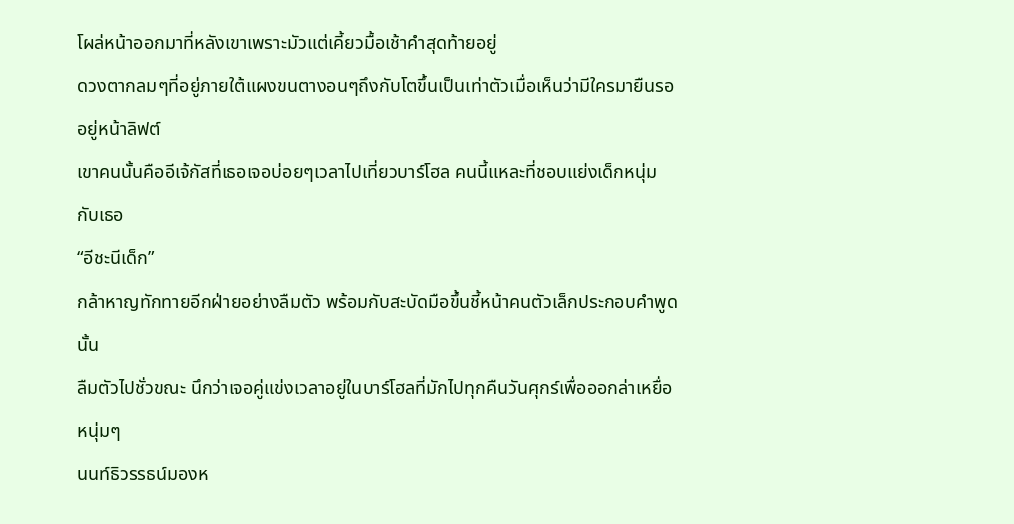โผล่หน้าออกมาที่หลังเขาเพราะมัวแต่เคี้ยวมื้อเช้าคำสุดท้ายอยู่
ดวงตากลมๆที่อยู่ภายใต้แผงขนตางอนๆถึงกับโตขึ้นเป็นเท่าตัวเมื่อเห็นว่ามีใครมายืนรออยู่หน้าลิฟต์
เขาคนนั้นคืออีเจ้กัสที่เธอเจอบ่อยๆเวลาไปเที่ยวบาร์โฮล คนนี้แหละที่ชอบแย่งเด็กหนุ่มกับเธอ
“อีชะนีเด็ก”
กล้าหาญทักทายอีกฝ่ายอย่างลืมตัว พร้อมกับสะบัดมือขึ้นชี้หน้าคนตัวเล็กประกอบคำพูดนั้น
ลืมตัวไปชั่วขณะ นึกว่าเจอคู่แข่งเวลาอยู่ในบาร์โฮลที่มักไปทุกคืนวันศุกร์เพื่อออกล่าเหยื่อหนุ่มๆ
นนท์ธิวรรธน์มองห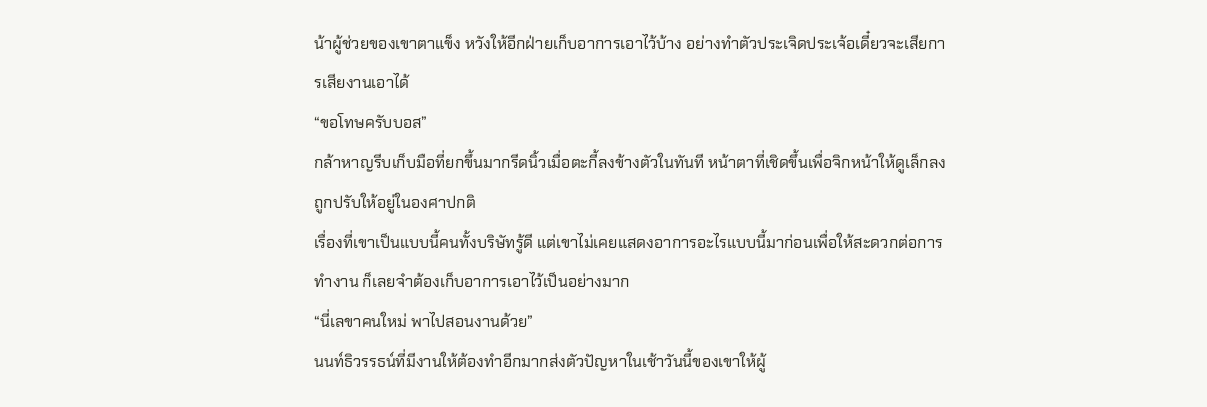น้าผู้ช่วยของเขาตาแข็ง หวังให้อีกฝ่ายเก็บอาการเอาไว้บ้าง อย่างทำตัวประเจิดประเจ้อเดี๋ยวจะเสียการเสียงานเอาได้
“ขอโทษครับบอส”
กล้าหาญรีบเก็บมือที่ยกขึ้นมากรีดนิ้วเมื่อตะกี้ลงข้างตัวในทันที หน้าตาที่เชิดขึ้นเพื่อจิกหน้าให้ดูเล็กลงถูกปรับให้อยู่ในองศาปกติ
เรื่องที่เขาเป็นแบบนี้คนทั้งบริษัทรู้ดี แต่เขาไม่เคยแสดงอาการอะไรแบบนี้มาก่อนเพื่อให้สะดวกต่อการทำงาน ก็เลยจำต้องเก็บอาการเอาไว้เป็นอย่างมาก
“นี่เลขาคนใหม่ พาไปสอนงานด้วย”
นนท์ธิวรรธน์ที่มีงานให้ต้องทำอีกมากส่งตัวปัญหาในเช้าวันนี้ของเขาให้ผู้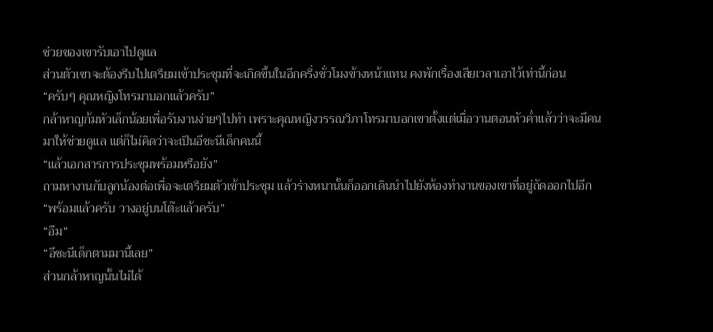ช่วยของเขารับเอาไปดูแล
ส่วนตัวเขาจะต้องรีบไปเตรียมเข้าประชุมที่จะเกิดขึ้นในอีกครึ่งชั่วโมงข้างหน้าแทน คงพักเรื่องเสียเวลาเอาไว้เท่านี้ก่อน
“ครับๆ คุณหญิงโทรมาบอกแล้วครับ”
กล้าหาญก้มหัวเล็กน้อยเพื่อรับงานง่ายๆไปทำ เพราะคุณหญิงวรรณวิภาโทรมาบอกเขาตั้งแต่เมื่อวานตอนหัวค่ำแล้วว่าจะมีคนมาให้ช่วยดูแล แต่ก็ไม่คิดว่าจะเป็นอีชะนีเด็กคนนี้
“แล้วเอกสารการประชุมพร้อมหรือยัง”
ถามหางานกับลูกน้องต่อเพื่อจะเตรียมตัวเข้าประชุม แล้วร่างหนานั้นก็ออกเดินนำไปยังห้องทำงานของเขาที่อยู่ถัดออกไปอีก
“พร้อมแล้วครับ วางอยู่บนโต๊ะแล้วครับ”
“อืม”
“อีชะนีเด็กตามมานี้เลย”
ส่วนกล้าหาญนั้นไม่ได้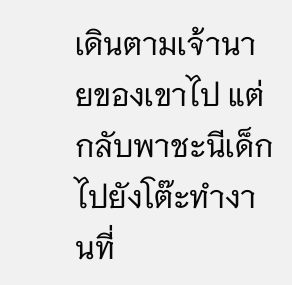เดินตามเจ้านายของเขาไป แต่กลับพาชะนีเด็กไปยังโต๊ะทำงานที่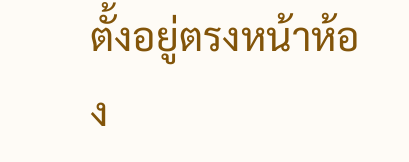ตั้งอยู่ตรงหน้าห้อง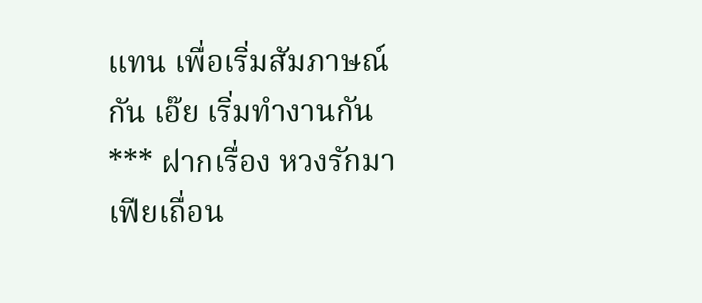แทน เพื่อเริ่มสัมภาษณ์กัน เอ๊ย เริ่มทำงานกัน
*** ฝากเรื่อง หวงรักมาเฟียเถื่อน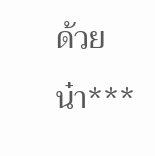ด้วยน๋า***